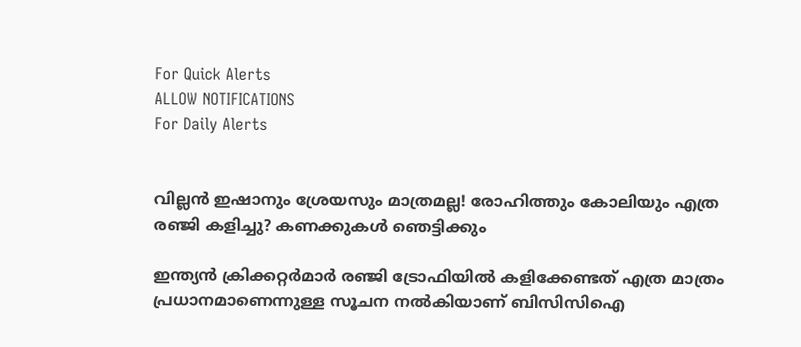For Quick Alerts
ALLOW NOTIFICATIONS
For Daily Alerts


വില്ലന്‍ ഇഷാനും ശ്രേയസും മാത്രമല്ല! രോഹിത്തും കോലിയും എത്ര രഞ്ജി കളിച്ചു? കണക്കുകള്‍ ഞെട്ടിക്കും

ഇന്ത്യന്‍ ക്രിക്കറ്റര്‍മാര്‍ രഞ്ജി ട്രോഫിയില്‍ കളിക്കേണ്ടത് എത്ര മാത്രം പ്രധാനമാണെന്നുള്ള സൂചന നല്‍കിയാണ് ബിസിസിഐ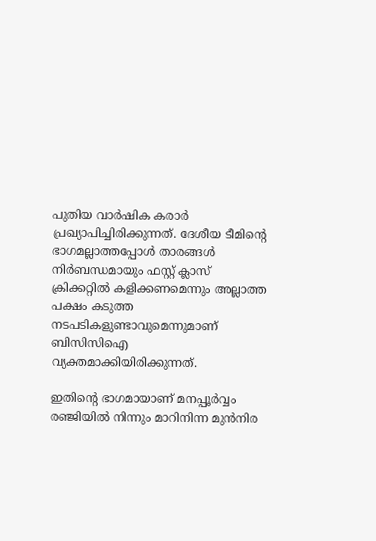പുതിയ വാര്‍ഷിക കരാര്‍ പ്രഖ്യാപിച്ചിരിക്കുന്നത്. ദേശീയ ടീമിന്റെ ഭാഗമല്ലാത്തപ്പോള്‍ താരങ്ങള്‍ നിര്‍ബന്ധമായും ഫസ്റ്റ് ക്ലാസ് ക്രിക്കറ്റില്‍ കളിക്കണമെന്നും അല്ലാത്ത പക്ഷം കടുത്ത നടപടികളുണ്ടാവുമെന്നുമാണ് ബിസിസിഐ വ്യക്തമാക്കിയിരിക്കുന്നത്.

ഇതിന്റെ ഭാഗമായാണ് മനപ്പൂര്‍വ്വം രഞ്ജിയില്‍ നിന്നും മാറിനിന്ന മുന്‍നിര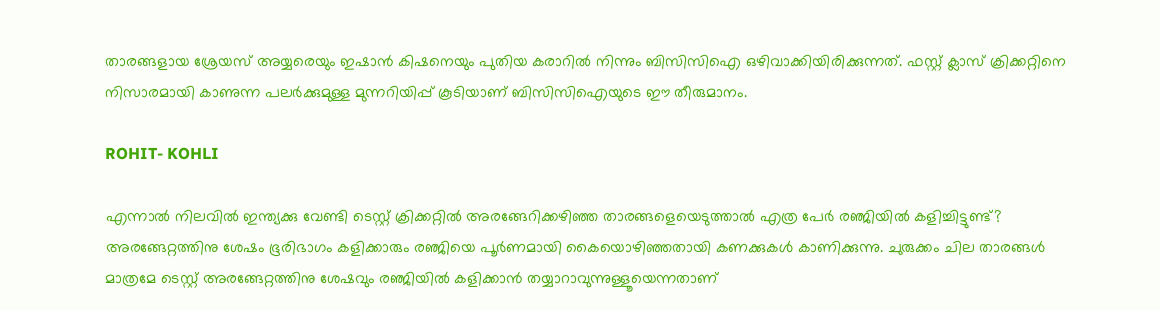താരങ്ങളായ ശ്രേയസ് അയ്യരെയും ഇഷാന്‍ കിഷനെയും പുതിയ കരാറില്‍ നിന്നും ബിസിസിഐ ഒഴിവാക്കിയിരിക്കുന്നത്. ഫസ്റ്റ് ക്ലാസ് ക്രിക്കറ്റിനെ നിസാരമായി കാണുന്ന പലര്‍ക്കുമുള്ള മുന്നറിയിപ്പ് കൂടിയാണ് ബിസിസിഐയുടെ ഈ തീരുമാനം.

ROHIT- KOHLI

എന്നാല്‍ നിലവില്‍ ഇന്ത്യക്കു വേണ്ടി ടെസ്റ്റ് ക്രിക്കറ്റില്‍ അരങ്ങേറിക്കഴിഞ്ഞ താരങ്ങളെയെടുത്താല്‍ എത്ര പേര്‍ രഞ്ജിയില്‍ കളിച്ചിട്ടുണ്ട്? അരങ്ങേറ്റത്തിനു ശേഷം ഭൂരിഭാഗം കളിക്കാരും രഞ്ജിയെ പൂര്‍ണമായി കൈയൊഴിഞ്ഞതായി കണക്കുകള്‍ കാണിക്കുന്നു. ചുരുക്കം ചില താരങ്ങള്‍ മാത്രമേ ടെസ്റ്റ് അരങ്ങേറ്റത്തിനു ശേഷവും രഞ്ജിയില്‍ കളിക്കാന്‍ തയ്യാറാവുന്നുള്ളൂയെന്നതാണ്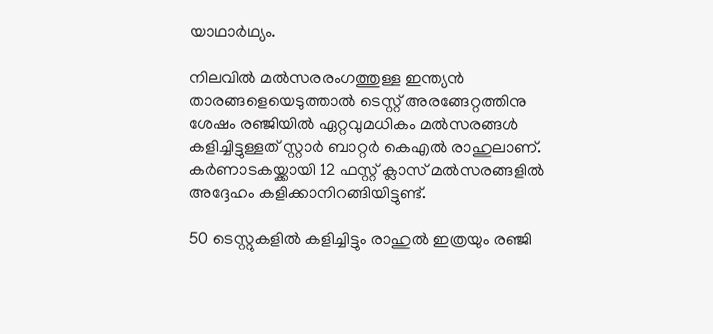യാഥാര്‍ഥ്യം.

നിലവില്‍ മല്‍സരരംഗത്തുള്ള ഇന്ത്യന്‍ താരങ്ങളെയെടുത്താല്‍ ടെസ്റ്റ് അരങ്ങേറ്റത്തിനു ശേഷം രഞ്ജിയില്‍ ഏറ്റവുമധികം മല്‍സരങ്ങള്‍ കളിച്ചിട്ടുള്ളത് സ്റ്റാര്‍ ബാറ്റര്‍ കെഎല്‍ രാഹുലാണ്. കര്‍ണാടകയ്ക്കായി 12 ഫസ്റ്റ് ക്ലാസ് മല്‍സരങ്ങളില്‍ അദ്ദേഹം കളിക്കാനിറങ്ങിയിട്ടുണ്ട്.

50 ടെസ്റ്റുകളില്‍ കളിച്ചിട്ടും രാഹുല്‍ ഇത്രയും രഞ്ജി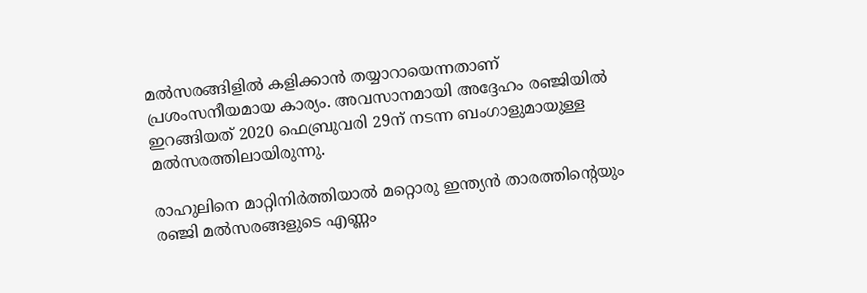മല്‍സരങ്ങിളില്‍ കളിക്കാന്‍ തയ്യാറായെന്നതാണ് പ്രശംസനീയമായ കാര്യം. അവസാനമായി അദ്ദേഹം രഞ്ജിയില്‍ ഇറങ്ങിയത് 2020 ഫെബ്രുവരി 29ന് നടന്ന ബംഗാളുമായുള്ള മല്‍സരത്തിലായിരുന്നു.

രാഹുലിനെ മാറ്റിനിര്‍ത്തിയാല്‍ മറ്റൊരു ഇന്ത്യന്‍ താരത്തിന്റെയും രഞ്ജി മല്‍സരങ്ങളുടെ എണ്ണം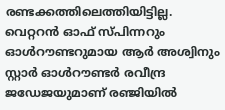രണ്ടക്കത്തിലെത്തിയിട്ടില്ല. വെറ്ററന്‍ ഓഫ് സ്പിന്നറും ഓള്‍റൗണ്ടറുമായ ആര്‍ അശ്വിനും സ്റ്റാര്‍ ഓള്‍റൗണ്ടര്‍ രവീന്ദ്ര ജഡേജയുമാണ് രഞ്ജിയില്‍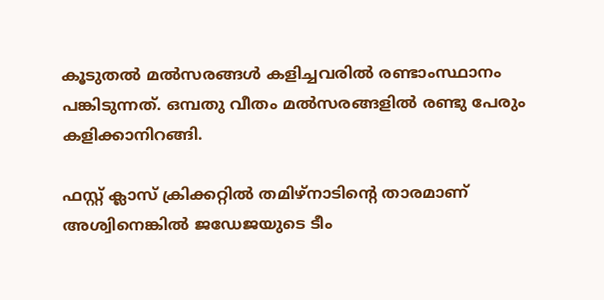കൂടുതല്‍ മല്‍സരങ്ങള്‍ കളിച്ചവരില്‍ രണ്ടാംസ്ഥാനം പങ്കിടുന്നത്. ഒമ്പതു വീതം മല്‍സരങ്ങളില്‍ രണ്ടു പേരും കളിക്കാനിറങ്ങി.

ഫസ്റ്റ് ക്ലാസ് ക്രിക്കറ്റില്‍ തമിഴ്‌നാടിന്റെ താരമാണ് അശ്വിനെങ്കില്‍ ജഡേജയുടെ ടീം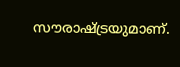സൗരാഷ്ട്രയുമാണ്.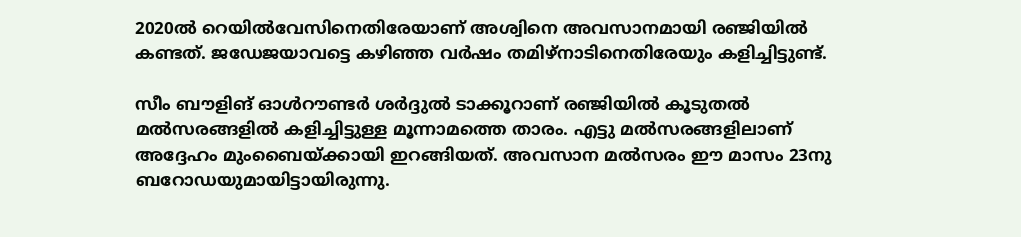2020ല്‍ റെയില്‍വേസിനെതിരേയാണ് അശ്വിനെ അവസാനമായി രഞ്ജിയില്‍ കണ്ടത്. ജഡേജയാവട്ടെ കഴിഞ്ഞ വര്‍ഷം തമിഴ്‌നാടിനെതിരേയും കളിച്ചിട്ടുണ്ട്.

സീം ബൗളിങ് ഓള്‍റൗണ്ടര്‍ ശര്‍ദ്ദുല്‍ ടാക്കൂറാണ് രഞ്ജിയില്‍ കൂടുതല്‍ മല്‍സരങ്ങളില്‍ കളിച്ചിട്ടുള്ള മൂന്നാമത്തെ താരം. എട്ടു മല്‍സരങ്ങളിലാണ് അദ്ദേഹം മുംബൈയ്ക്കായി ഇറങ്ങിയത്. അവസാന മല്‍സരം ഈ മാസം 23നു ബറോഡയുമായിട്ടായിരുന്നു.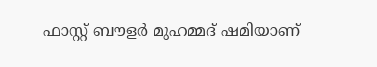ഫാസ്റ്റ് ബൗളര്‍ മുഹമ്മദ് ഷമിയാണ്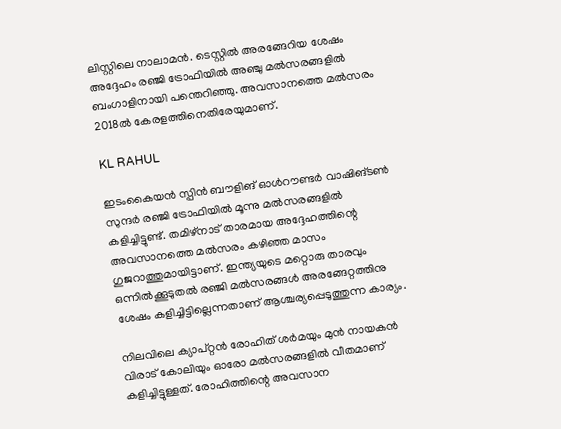ലിസ്റ്റിലെ നാലാമന്‍. ടെസ്റ്റില്‍ അരങ്ങേറിയ ശേഷം അദ്ദേഹം രഞ്ജി ട്രോഫിയില്‍ അഞ്ചു മല്‍സരങ്ങളില്‍ ബംഗാളിനായി പന്തെറിഞ്ഞു. അവസാനത്തെ മല്‍സരം 2018ല്‍ കേരളത്തിനെതിരേയുമാണ്.

KL RAHUL

ഇടംകൈയന്‍ സ്പിന്‍ ബൗളിങ് ഓള്‍റൗണ്ടര്‍ വാഷിങ്ടണ്‍ സുന്ദര്‍ രഞ്ജി ട്രോഫിയില്‍ മൂന്നു മല്‍സരങ്ങളില്‍ കളിച്ചിട്ടുണ്ട്. തമിഴ്‌നാട് താരമായ അദ്ദേഹത്തിന്റെ അവസാനത്തെ മല്‍സരം കഴിഞ്ഞ മാസം ഗുജറാത്തുമായിട്ടാണ്. ഇന്ത്യയുടെ മറ്റൊരു താരവും ഒന്നില്‍ക്കൂടുതല്‍ രഞ്ജി മല്‍സരങ്ങള്‍ അരങ്ങേറ്റത്തിനു ശേഷം കളിച്ചിട്ടില്ലെന്നതാണ് ആശ്ചര്യപ്പെടുത്തുന്ന കാര്യം.

നിലവിലെ ക്യാപ്റ്റന്‍ രോഹിത് ശര്‍മയും മുന്‍ നായകന്‍ വിരാട് കോലിയും ഓരോ മല്‍സരങ്ങളില്‍ വീതമാണ് കളിച്ചിട്ടുള്ളത്. രോഹിത്തിന്റെ അവസാന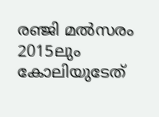രഞ്ജി മല്‍സരം 2015ലും കോലിയുടേത്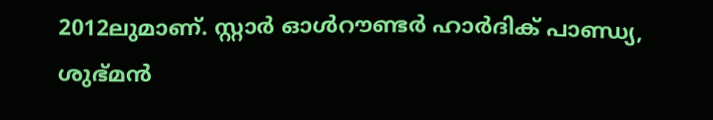2012ലുമാണ്. സ്റ്റാര്‍ ഓള്‍റൗണ്ടര്‍ ഹാര്‍ദിക് പാണ്ഡ്യ, ശുഭ്മന്‍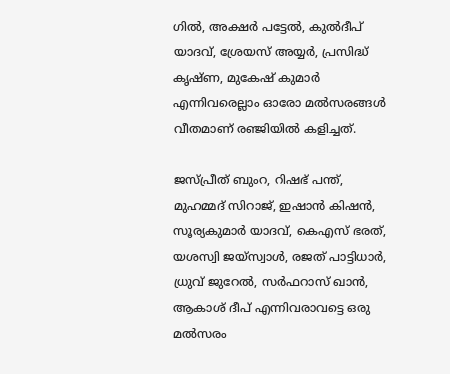ഗില്‍, അക്ഷര്‍ പട്ടേല്‍, കുല്‍ദീപ് യാദവ്, ശ്രേയസ് അയ്യര്‍, പ്രസിദ്ധ് കൃഷ്ണ, മുകേഷ് കുമാര്‍ എന്നിവരെല്ലാം ഓരോ മല്‍സരങ്ങള്‍ വീതമാണ് രഞ്ജിയില്‍ കളിച്ചത്.

ജസ്പ്രീത് ബുംറ, റിഷഭ് പന്ത്, മുഹമ്മദ് സിറാജ്, ഇഷാന്‍ കിഷന്‍, സൂര്യകുമാര്‍ യാദവ്, കെഎസ് ഭരത്, യശസ്വി ജയ്‌സ്വാള്‍, രജത് പാട്ടിധാര്‍, ധ്രുവ് ജുറേല്‍, സര്‍ഫറാസ് ഖാന്‍, ആകാശ് ദീപ് എന്നിവരാവട്ടെ ഒരു മല്‍സരം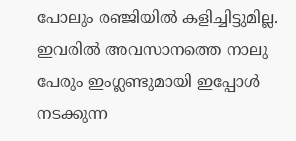പോലും രഞ്ജിയില്‍ കളിച്ചിട്ടുമില്ല. ഇവരില്‍ അവസാനത്തെ നാലു പേരും ഇംഗ്ലണ്ടുമായി ഇപ്പോള്‍ നടക്കുന്ന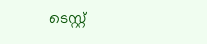ടെസ്റ്റ്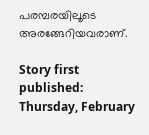പരമ്പരയിലൂടെ അരങ്ങേറിയവരാണ്‌.

Story first published: Thursday, February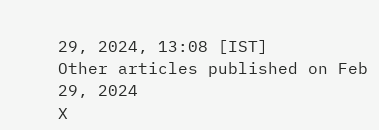29, 2024, 13:08 [IST]
Other articles published on Feb 29, 2024
X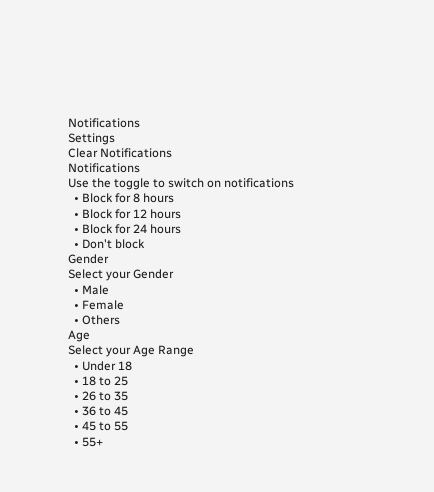Notifications
Settings
Clear Notifications
Notifications
Use the toggle to switch on notifications
  • Block for 8 hours
  • Block for 12 hours
  • Block for 24 hours
  • Don't block
Gender
Select your Gender
  • Male
  • Female
  • Others
Age
Select your Age Range
  • Under 18
  • 18 to 25
  • 26 to 35
  • 36 to 45
  • 45 to 55
  • 55+